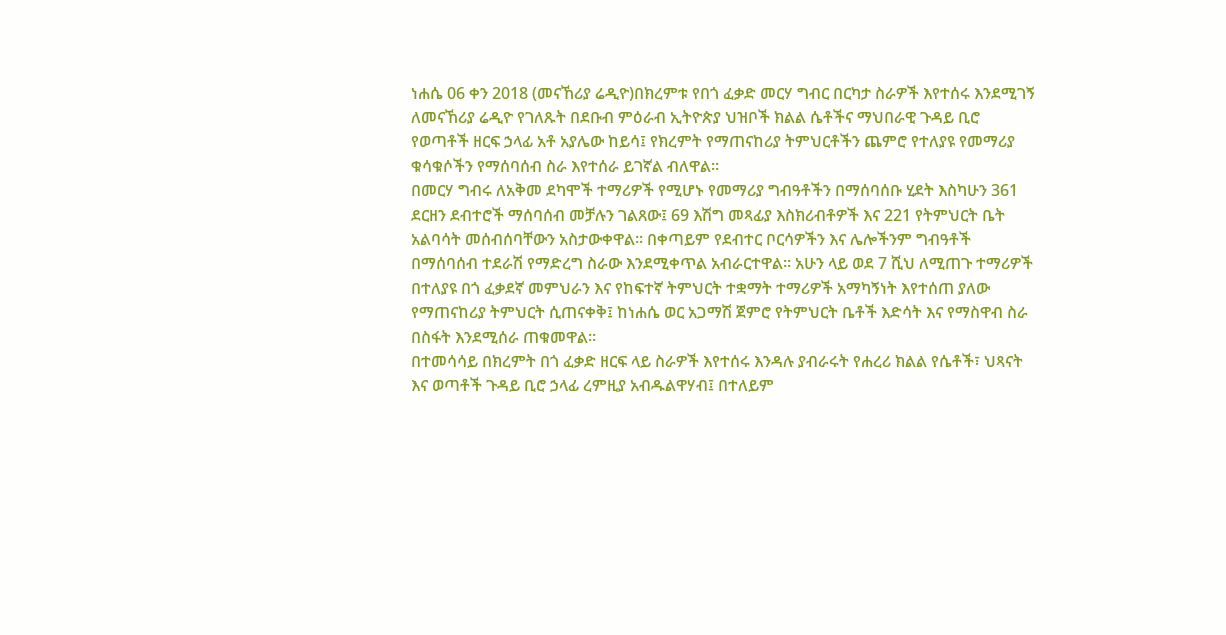ነሐሴ 06 ቀን 2018 (መናኸሪያ ሬዲዮ)በክረምቱ የበጎ ፈቃድ መርሃ ግብር በርካታ ስራዎች እየተሰሩ እንደሚገኝ ለመናኸሪያ ሬዲዮ የገለጹት በደቡብ ምዕራብ ኢትዮጵያ ህዝቦች ክልል ሴቶችና ማህበራዊ ጉዳይ ቢሮ የወጣቶች ዘርፍ ኃላፊ አቶ አያሌው ከይሳ፤ የክረምት የማጠናከሪያ ትምህርቶችን ጨምሮ የተለያዩ የመማሪያ ቁሳቁሶችን የማሰባሰብ ስራ እየተሰራ ይገኛል ብለዋል።
በመርሃ ግብሩ ለአቅመ ደካሞች ተማሪዎች የሚሆኑ የመማሪያ ግብዓቶችን በማሰባሰቡ ሂደት እስካሁን 361 ደርዘን ደብተሮች ማሰባሰብ መቻሉን ገልጸው፤ 69 እሽግ መጻፊያ እስክሪብቶዎች እና 221 የትምህርት ቤት አልባሳት መሰብሰባቸውን አስታውቀዋል። በቀጣይም የደብተር ቦርሳዎችን እና ሌሎችንም ግብዓቶች በማሰባሰብ ተደራሽ የማድረግ ስራው እንደሚቀጥል አብራርተዋል። አሁን ላይ ወደ 7 ሺህ ለሚጠጉ ተማሪዎች በተለያዩ በጎ ፈቃደኛ መምህራን እና የከፍተኛ ትምህርት ተቋማት ተማሪዎች አማካኝነት እየተሰጠ ያለው የማጠናከሪያ ትምህርት ሲጠናቀቅ፤ ከነሐሴ ወር አጋማሽ ጀምሮ የትምህርት ቤቶች እድሳት እና የማስዋብ ስራ በስፋት እንደሚሰራ ጠቁመዋል።
በተመሳሳይ በክረምት በጎ ፈቃድ ዘርፍ ላይ ስራዎች እየተሰሩ እንዳሉ ያብራሩት የሐረሪ ክልል የሴቶች፣ ህጻናት እና ወጣቶች ጉዳይ ቢሮ ኃላፊ ረምዚያ አብዱልዋሃብ፤ በተለይም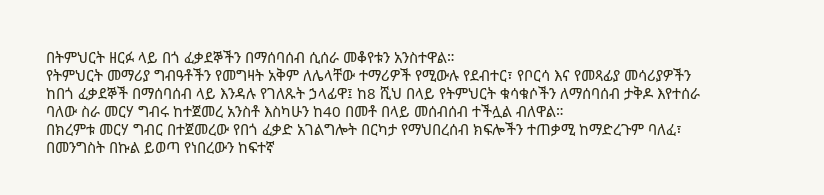በትምህርት ዘርፉ ላይ በጎ ፈቃደኞችን በማሰባሰብ ሲሰራ መቆየቱን አንስተዋል።
የትምህርት መማሪያ ግብዓቶችን የመግዛት አቅም ለሌላቸው ተማሪዎች የሚውሉ የደብተር፣ የቦርሳ እና የመጻፊያ መሳሪያዎችን ከበጎ ፈቃደኞች በማሰባሰብ ላይ እንዳሉ የገለጹት ኃላፊዋ፤ ከ8 ሺህ በላይ የትምህርት ቁሳቁሶችን ለማሰባሰብ ታቅዶ እየተሰራ ባለው ስራ መርሃ ግብሩ ከተጀመረ አንስቶ እስካሁን ከ40 በመቶ በላይ መሰብሰብ ተችሏል ብለዋል።
በክረምቱ መርሃ ግብር በተጀመረው የበጎ ፈቃድ አገልግሎት በርካታ የማህበረሰብ ክፍሎችን ተጠቃሚ ከማድረጉም ባለፈ፣ በመንግስት በኩል ይወጣ የነበረውን ከፍተኛ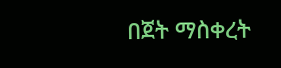በጀት ማስቀረት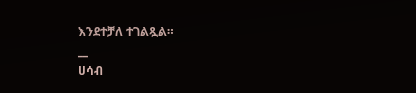እንደተቻለ ተገልጿል።
__
ሀሳብ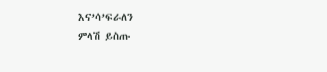እና’ሳ’ፍራለን
ምላሽ ይስጡ